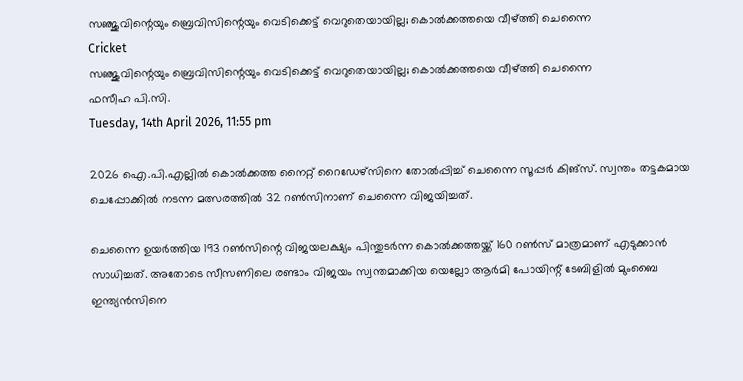സഞ്ജുവിന്റെയും ബ്രെവിസിന്റെയും വെടിക്കെട്ട് വെറുതെയായില്ല; കൊല്‍ക്കത്തയെ വീഴ്ത്തി ചെന്നൈ
Cricket
സഞ്ജുവിന്റെയും ബ്രെവിസിന്റെയും വെടിക്കെട്ട് വെറുതെയായില്ല; കൊല്‍ക്കത്തയെ വീഴ്ത്തി ചെന്നൈ
ഫസീഹ പി.സി.
Tuesday, 14th April 2026, 11:55 pm

2026 ഐ.പി.എല്ലില്‍ കൊല്‍ക്കത്ത നൈറ്റ് റൈഡേഴ്‌സിനെ തോല്‍പ്പിച്ച് ചെന്നൈ സൂപ്പര്‍ കിങ്‌സ്. സ്വന്തം തട്ടകമായ ചെപ്പോക്കില്‍ നടന്ന മത്സരത്തില്‍ 32 റണ്‍സിനാണ് ചെന്നൈ വിജയിച്ചത്.

ചെന്നൈ ഉയര്‍ത്തിയ 193 റണ്‍സിന്റെ വിജയലക്ഷ്യം പിന്തുടര്‍ന്ന കൊല്‍ക്കത്തയ്ക്ക് 160 റണ്‍സ് മാത്രമാണ് എടുക്കാന്‍ സാധിച്ചത്. അതോടെ സീസണിലെ രണ്ടാം വിജയം സ്വന്തമാക്കിയ യെല്ലോ ആര്‍മി പോയിന്റ് ടേബിളില്‍ മുംബൈ ഇന്ത്യന്‍സിനെ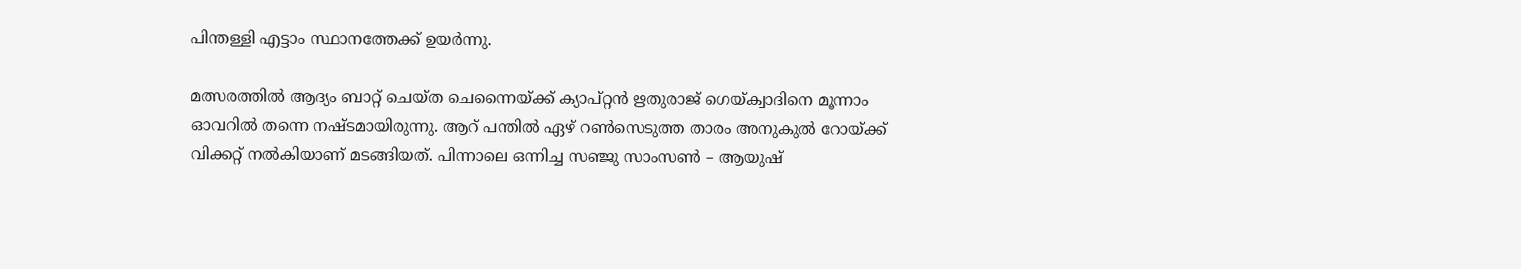പിന്തള്ളി എട്ടാം സ്ഥാനത്തേക്ക് ഉയര്‍ന്നു.

മത്സരത്തില്‍ ആദ്യം ബാറ്റ് ചെയ്ത ചെന്നൈയ്ക്ക് ക്യാപ്റ്റന്‍ ഋതുരാജ് ഗെയ്ക്വാദിനെ മൂന്നാം ഓവറില്‍ തന്നെ നഷ്ടമായിരുന്നു. ആറ് പന്തില്‍ ഏഴ് റണ്‍സെടുത്ത താരം അനുകുല്‍ റോയ്ക്ക് വിക്കറ്റ് നല്‍കിയാണ് മടങ്ങിയത്. പിന്നാലെ ഒന്നിച്ച സഞ്ജു സാംസണ്‍ – ആയുഷ്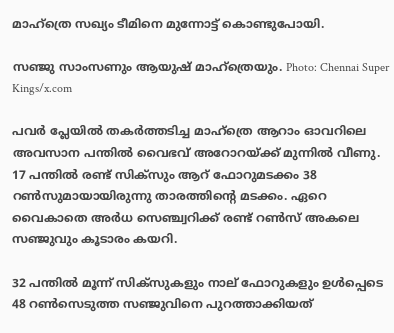മാഹ്‌ത്രെ സഖ്യം ടീമിനെ മുന്നോട്ട് കൊണ്ടുപോയി.

സഞ്ജു സാംസണും ആയുഷ് മാഹ്ത്രെയും. Photo: Chennai Super Kings/x.com

പവര്‍ പ്ലേയില്‍ തകര്‍ത്തടിച്ച മാഹ്‌ത്രെ ആറാം ഓവറിലെ അവസാന പന്തില്‍ വൈഭവ് അറോറയ്ക്ക് മുന്നില്‍ വീണു. 17 പന്തില്‍ രണ്ട് സിക്സും ആറ് ഫോറുമടക്കം 38 റണ്‍സുമായായിരുന്നു താരത്തിന്റെ മടക്കം. ഏറെ വൈകാതെ അര്‍ധ സെഞ്ച്വറിക്ക് രണ്ട് റണ്‍സ് അകലെ സഞ്ജുവും കൂടാരം കയറി.

32 പന്തില്‍ മൂന്ന് സിക്‌സുകളും നാല് ഫോറുകളും ഉള്‍പ്പെടെ 48 റണ്‍സെടുത്ത സഞ്ജുവിനെ പുറത്താക്കിയത്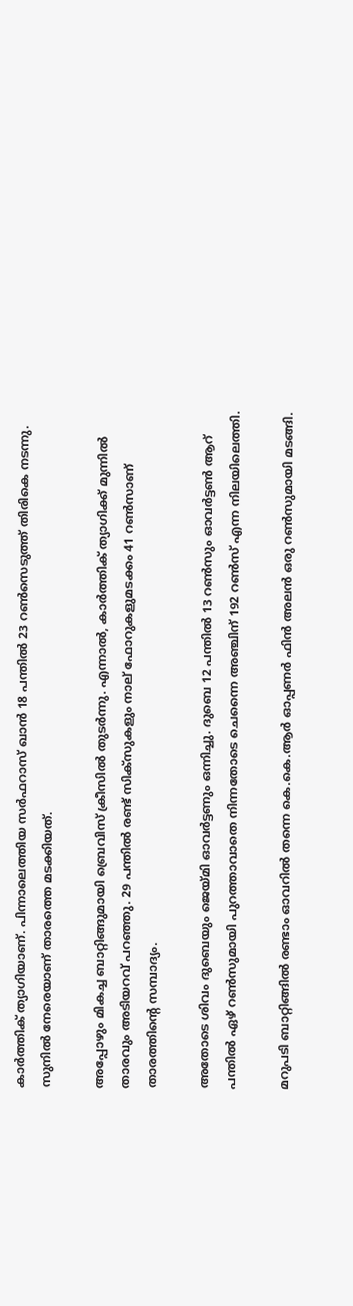കാര്‍ത്തിക് ത്യാഗിയാണ്. പിന്നാലെത്തിയ സര്‍ഫറാസ് ഖാന്‍ 18 പന്തില്‍ 23 റണ്‍സെടുത്ത് തിരികെ നടന്നു. സുനില്‍ നേരെയാണ് താരത്തെ മടക്കിയത്.

അപ്പോഴും മികച്ച ബാറ്റിങ്ങുമായി ബ്രെവിസ് ക്രീസില്‍ തുടര്‍ന്നു. എന്നാല്‍, കാര്‍ത്തിക് ത്യാഗിക്ക് മുന്നില്‍ താരവും അടിയറവ് പറഞ്ഞു. 29 പന്തില്‍ രണ്ട് സിക്‌സുകളും നാല് ഫോറുകളുമടക്കം 41 റണ്‍സാണ് താരത്തിന്റെ സമ്പാദ്യം.

അതോടെ ശിവം ദുബെയും ജെയ്മി ഓവര്‍ട്ടണും ഒന്നിച്ചു. ദുബെ 12 പന്തില്‍ 13 റണ്‍സും ഓവര്‍ട്ടണ്‍ ആറ് പന്തില്‍ ഏഴ് റണ്‍സുമായി പുറത്താവാതെ നിന്നതോടെ ചെന്നൈ അഞ്ചിന് 192 റണ്‍സ് എന്ന നിലയിലെത്തി.

മറുപടി ബാറ്റിങ്ങില്‍ രണ്ടാം ഓവറില്‍ തന്നെ കെ.കെ.ആര്‍ ഓപ്പണര്‍ ഫിന്‍ അലന്‍ ഒരു റണ്‍സുമായി മടങ്ങി.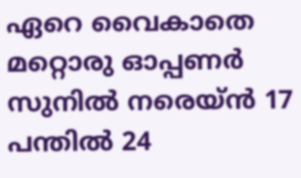ഏറെ വൈകാതെ മറ്റൊരു ഓപ്പണര്‍ സുനില്‍ നരെയ്ന്‍ 17 പന്തില്‍ 24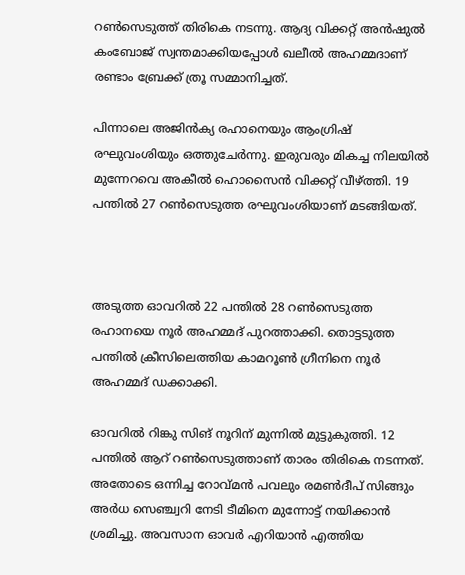റണ്‍സെടുത്ത് തിരികെ നടന്നു. ആദ്യ വിക്കറ്റ് അന്‍ഷുല്‍ കംബോജ് സ്വന്തമാക്കിയപ്പോള്‍ ഖലീല്‍ അഹമ്മദാണ് രണ്ടാം ബ്രേക്ക് ത്രൂ സമ്മാനിച്ചത്.

പിന്നാലെ അജിന്‍ക്യ രഹാനെയും ആംഗ്രിഷ് രഘുവംശിയും ഒത്തുചേര്‍ന്നു. ഇരുവരും മികച്ച നിലയില്‍ മുന്നേറവെ അകീല്‍ ഹൊസൈന്‍ വിക്കറ്റ് വീഴ്ത്തി. 19 പന്തില്‍ 27 റണ്‍സെടുത്ത രഘുവംശിയാണ് മടങ്ങിയത്.



അടുത്ത ഓവറില്‍ 22 പന്തില്‍ 28 റണ്‍സെടുത്ത രഹാനയെ നൂര്‍ അഹമ്മദ് പുറത്താക്കി. തൊട്ടടുത്ത പന്തില്‍ ക്രീസിലെത്തിയ കാമറൂണ്‍ ഗ്രീനിനെ നൂര്‍ അഹമ്മദ് ഡക്കാക്കി.

ഓവറില്‍ റിങ്കു സിങ് നൂറിന് മുന്നില്‍ മുട്ടുകുത്തി. 12 പന്തില്‍ ആറ് റണ്‍സെടുത്താണ് താരം തിരികെ നടന്നത്. അതോടെ ഒന്നിച്ച റോവ്മന്‍ പവലും രമണ്‍ദീപ് സിങ്ങും അര്‍ധ സെഞ്ച്വറി നേടി ടീമിനെ മുന്നോട്ട് നയിക്കാന്‍ ശ്രമിച്ചു. അവസാന ഓവര്‍ എറിയാന്‍ എത്തിയ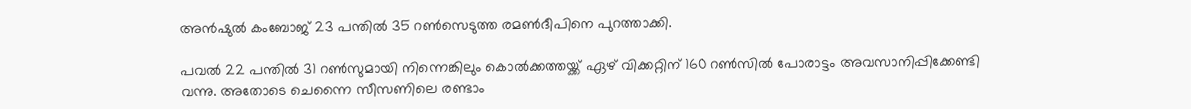അന്‍ഷുല്‍ കംബോജ് 23 പന്തില്‍ 35 റണ്‍സെടുത്ത രമണ്‍ദീപിനെ പുറത്താക്കി.

പവല്‍ 22 പന്തില്‍ 31 റണ്‍സുമായി നിന്നെങ്കിലും കൊല്‍ക്കത്തയ്ക്ക് ഏഴ് വിക്കറ്റിന് 160 റണ്‍സില്‍ പോരാട്ടം അവസാനിപ്പിക്കേണ്ടി വന്നു. അതോടെ ചെന്നൈ സീസണിലെ രണ്ടാം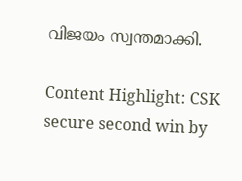വിജയം സ്വന്തമാക്കി.

Content Highlight: CSK secure second win by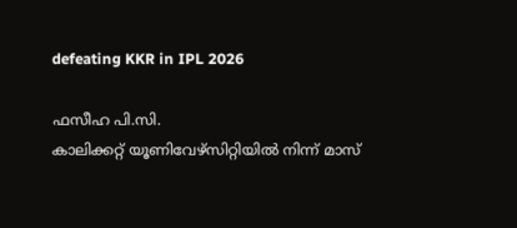defeating KKR in IPL 2026

ഫസീഹ പി.സി.
കാലിക്കറ്റ് യൂണിവേഴ്‌സിറ്റിയില്‍ നിന്ന് മാസ്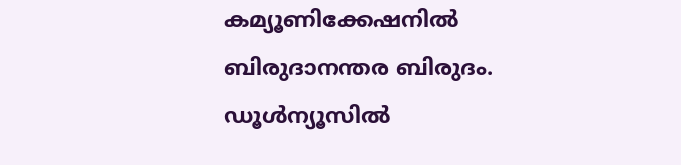കമ്യൂണിക്കേഷനില്‍ ബിരുദാനന്തര ബിരുദം. ഡൂള്‍ന്യൂസില്‍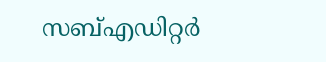സബ്എഡിറ്റര്‍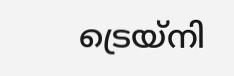ട്രെയ്‌നി